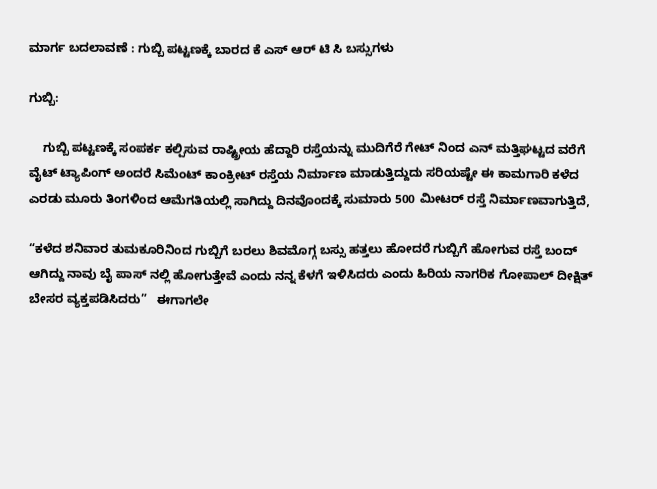ಮಾರ್ಗ ಬದಲಾವಣೆ : ಗುಬ್ಬಿ ಪಟ್ಟಣಕ್ಕೆ ಬಾರದ ಕೆ ಎಸ್ ಆರ್ ಟಿ ಸಿ ಬಸ್ಸುಗಳು

ಗುಬ್ಬಿ:

    ಗುಬ್ಬಿ ಪಟ್ಟಣಕ್ಕೆ ಸಂಪರ್ಕ ಕಲ್ಪಿಸುವ ರಾಷ್ಟ್ರೀಯ ಹೆದ್ದಾರಿ ರಸ್ತೆಯನ್ನು ಮುದಿಗೆರೆ ಗೇಟ್ ನಿಂದ ಎನ್ ಮತ್ತಿಘಟ್ಟದ ವರೆಗೆ ವೈಟ್ ಟ್ಯಾಪಿಂಗ್ ಅಂದರೆ ಸಿಮೆಂಟ್ ಕಾಂಕ್ರೀಟ್ ರಸ್ತೆಯ ನಿರ್ಮಾಣ ಮಾಡುತ್ತಿದ್ದುದು ಸರಿಯಷ್ಟೇ ಈ ಕಾಮಗಾರಿ ಕಳೆದ ಎರಡು ಮೂರು ತಿಂಗಳಿಂದ ಆಮೆಗತಿಯಲ್ಲಿ ಸಾಗಿದ್ದು ದಿನವೊಂದಕ್ಕೆ ಸುಮಾರು 500 ಮೀಟರ್ ರಸ್ತೆ ನಿರ್ಮಾಣವಾಗುತ್ತಿದೆ,

“ಕಳೆದ ಶನಿವಾರ ತುಮಕೂರಿನಿಂದ ಗುಬ್ಬಿಗೆ ಬರಲು ಶಿವಮೊಗ್ಗ ಬಸ್ಸು ಹತ್ತಲು ಹೋದರೆ ಗುಬ್ಬಿಗೆ ಹೋಗುವ ರಸ್ತೆ ಬಂದ್ ಆಗಿದ್ದು ನಾವು ಬೈ ಪಾಸ್ ನಲ್ಲಿ ಹೋಗುತ್ತೇವೆ ಎಂದು ನನ್ನ ಕೆಳಗೆ ಇಳಿಸಿದರು ಎಂದು ಹಿರಿಯ ನಾಗರಿಕ ಗೋಪಾಲ್ ದೀಕ್ಷಿತ್ ಬೇಸರ ವ್ಯಕ್ತಪಡಿಸಿದರು”   ಈಗಾಗಲೇ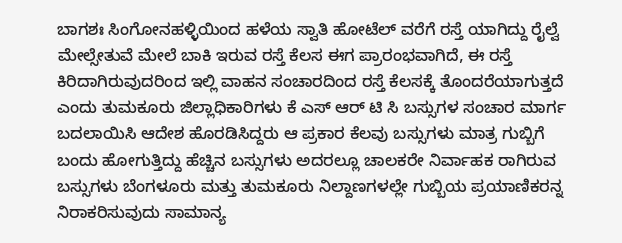ಬಾಗಶಃ ಸಿಂಗೋನಹಳ್ಳಿಯಿಂದ ಹಳೆಯ ಸ್ವಾತಿ ಹೋಟೆಲ್ ವರೆಗೆ ರಸ್ತೆ ಯಾಗಿದ್ದು ರೈಲ್ವೆ ಮೇಲ್ಸೇತುವೆ ಮೇಲೆ ಬಾಕಿ ಇರುವ ರಸ್ತೆ ಕೆಲಸ ಈಗ ಪ್ರಾರಂಭವಾಗಿದೆ, ಈ ರಸ್ತೆ ಕಿರಿದಾಗಿರುವುದರಿಂದ ಇಲ್ಲಿ ವಾಹನ ಸಂಚಾರದಿಂದ ರಸ್ತೆ ಕೆಲಸಕ್ಕೆ ತೊಂದರೆಯಾಗುತ್ತದೆ ಎಂದು ತುಮಕೂರು ಜಿಲ್ಲಾಧಿಕಾರಿಗಳು ಕೆ ಎಸ್ ಆರ್ ಟಿ ಸಿ ಬಸ್ಸುಗಳ ಸಂಚಾರ ಮಾರ್ಗ ಬದಲಾಯಿಸಿ ಆದೇಶ ಹೊರಡಿಸಿದ್ದರು ಆ ಪ್ರಕಾರ ಕೆಲವು ಬಸ್ಸುಗಳು ಮಾತ್ರ ಗುಬ್ಬಿಗೆ ಬಂದು ಹೋಗುತ್ತಿದ್ದು ಹೆಚ್ಚಿನ ಬಸ್ಸುಗಳು ಅದರಲ್ಲೂ ಚಾಲಕರೇ ನಿರ್ವಾಹಕ ರಾಗಿರುವ ಬಸ್ಸುಗಳು ಬೆಂಗಳೂರು ಮತ್ತು ತುಮಕೂರು ನಿಲ್ದಾಣಗಳಲ್ಲೇ ಗುಬ್ಬಿಯ ಪ್ರಯಾಣಿಕರನ್ನ ನಿರಾಕರಿಸುವುದು ಸಾಮಾನ್ಯ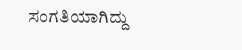ಸಂಗತಿಯಾಗಿದ್ದು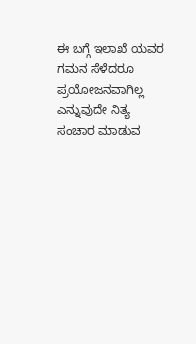ಈ ಬಗ್ಗೆ ಇಲಾಖೆ ಯವರ ಗಮನ ಸೆಳೆದರೂ ಪ್ರಯೋಜನವಾಗಿಲ್ಲ ಎನ್ನುವುದೇ ನಿತ್ಯ ಸಂಚಾರ ಮಾಡುವ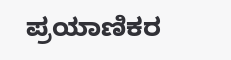ಪ್ರಯಾಣಿಕರ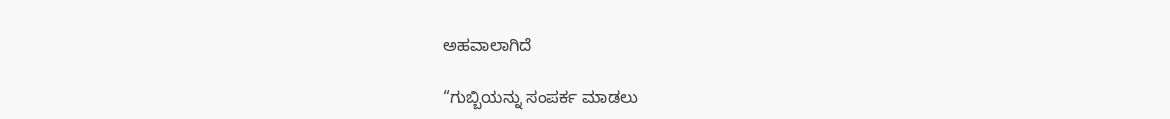ಅಹವಾಲಾಗಿದೆ

“ಗುಬ್ಬಿಯನ್ನು ಸಂಪರ್ಕ ಮಾಡಲು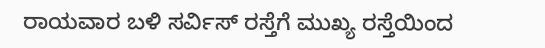ರಾಯವಾರ ಬಳಿ ಸರ್ವಿಸ್ ರಸ್ತೆಗೆ ಮುಖ್ಯ ರಸ್ತೆಯಿಂದ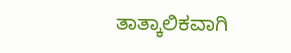ತಾತ್ಕಾಲಿಕವಾಗಿ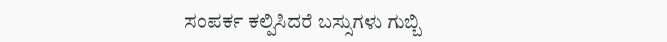ಸಂಪರ್ಕ ಕಲ್ಪಿಸಿದರೆ ಬಸ್ಸುಗಳು ಗುಬ್ಬಿ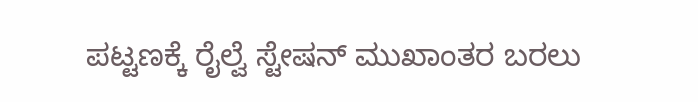ಪಟ್ಟಣಕ್ಕೆ ರೈಲ್ವೆ ಸ್ಟೇಷನ್ ಮುಖಾಂತರ ಬರಲು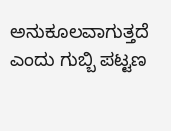ಅನುಕೂಲವಾಗುತ್ತದೆ ಎಂದು ಗುಬ್ಬಿ ಪಟ್ಟಣ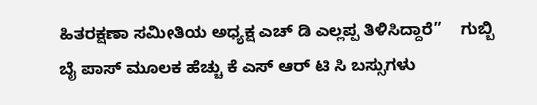ಹಿತರಕ್ಷಣಾ ಸಮೀತಿಯ ಅಧ್ಯಕ್ಷ ಎಚ್ ಡಿ ಎಲ್ಲಪ್ಪ ತಿಳಿಸಿದ್ದಾರೆ”    ಗುಬ್ಬಿ ಬೈ ಪಾಸ್ ಮೂಲಕ ಹೆಚ್ಚು ಕೆ ಎಸ್ ಆರ್ ಟಿ ಸಿ ಬಸ್ಸುಗಳು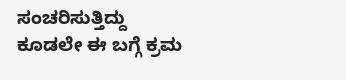ಸಂಚರಿಸುತ್ತಿದ್ದು ಕೂಡಲೇ ಈ ಬಗ್ಗೆ ಕ್ರಮ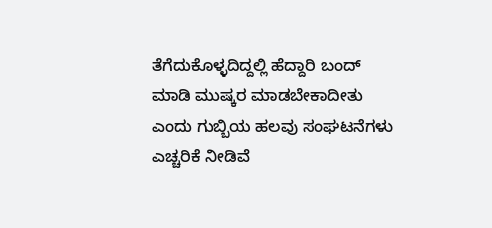ತೆಗೆದುಕೊಳ್ಳದಿದ್ದಲ್ಲಿ ಹೆದ್ದಾರಿ ಬಂದ್ ಮಾಡಿ ಮುಷ್ಕರ ಮಾಡಬೇಕಾದೀತು ಎಂದು ಗುಬ್ಬಿಯ ಹಲವು ಸಂಘಟನೆಗಳು ಎಚ್ಚರಿಕೆ ನೀಡಿವೆ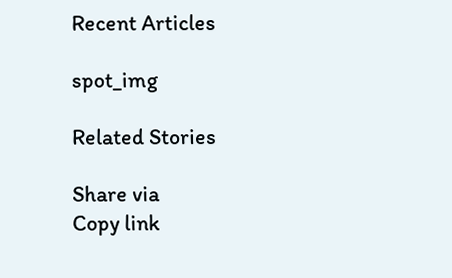Recent Articles

spot_img

Related Stories

Share via
Copy link